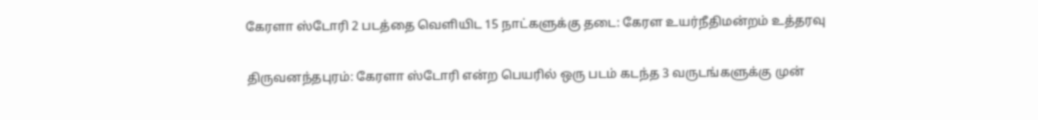கேரளா ஸ்டோரி 2 படத்தை வெளியிட 15 நாட்களுக்கு தடை: கேரள உயர்நீதிமன்றம் உத்தரவு

திருவனந்தபுரம்: கேரளா ஸ்டோரி என்ற பெயரில் ஒரு படம் கடந்த 3 வருடங்களுக்கு முன்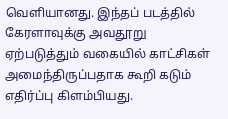வெளியானது. இந்தப் படத்தில் கேரளாவுக்கு அவதூறு ஏற்படுத்தும் வகையில் காட்சிகள் அமைந்திருப்பதாக கூறி கடும் எதிர்ப்பு கிளம்பியது.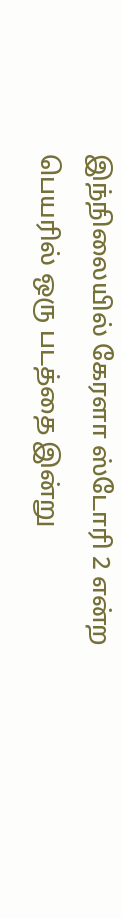இந்நிலையில் கேரளா ஸ்டோரி 2 என்ற பெயரில் ஒரு படத்தை இன்று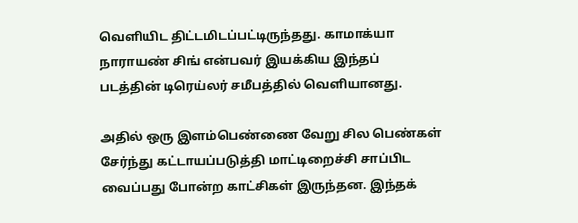வெளியிட திட்டமிடப்பட்டிருந்தது. காமாக்யா நாராயண் சிங் என்பவர் இயக்கிய இந்தப் படத்தின் டிரெய்லர் சமீபத்தில் வெளியானது.

அதில் ஒரு இளம்பெண்ணை வேறு சில பெண்கள் சேர்ந்து கட்டாயப்படுத்தி மாட்டிறைச்சி சாப்பிட வைப்பது போன்ற காட்சிகள் இருந்தன. இந்தக்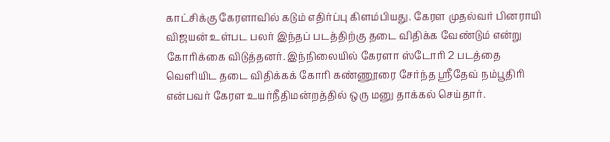காட்சிக்கு கேரளாவில் கடும் எதிர்ப்பு கிளம்பியது. கேரள முதல்வர் பினராயி விஜயன் உள்பட பலர் இந்தப் படத்திற்கு தடை விதிக்க வேண்டும் என்று கோரிக்கை விடுத்தனர். இந்நிலையில் கேரளா ஸ்டோரி 2 படத்தை வெளியிட தடை விதிக்கக் கோரி கண்ணூரை சேர்ந்த ஸ்ரீதேவ் நம்பூதிரி என்பவர் கேரள உயர்நீதிமன்றத்தில் ஒரு மனு தாக்கல் செய்தார்.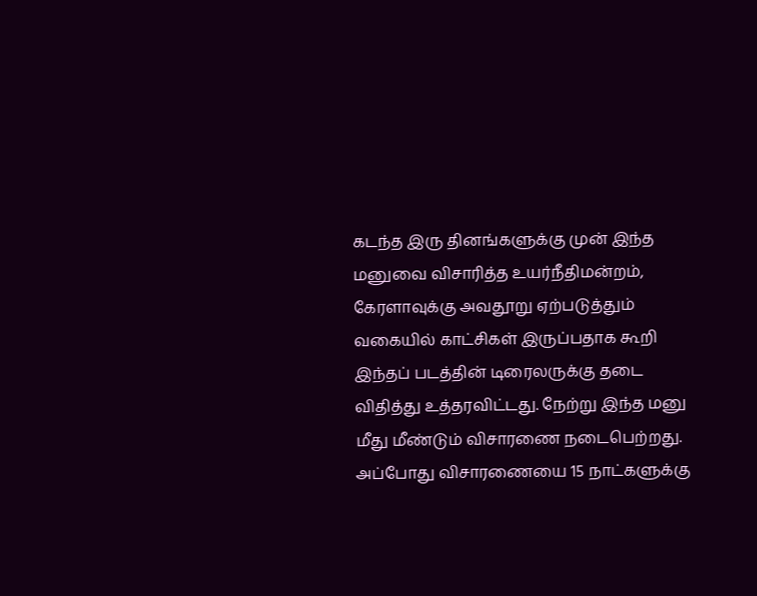கடந்த இரு தினங்களுக்கு முன் இந்த மனுவை விசாரித்த உயர்நீதிமன்றம், கேரளாவுக்கு அவதூறு ஏற்படுத்தும் வகையில் காட்சிகள் இருப்பதாக கூறி இந்தப் படத்தின் டிரைலருக்கு தடை விதித்து உத்தரவிட்டது. நேற்று இந்த மனு மீது மீண்டும் விசாரணை நடைபெற்றது. அப்போது விசாரணையை 15 நாட்களுக்கு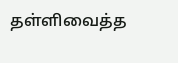தள்ளிவைத்த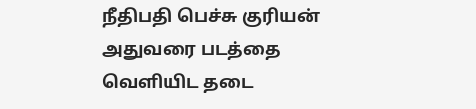நீதிபதி பெச்சு குரியன் அதுவரை படத்தை வெளியிட தடை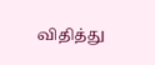விதித்து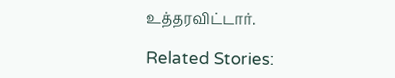உத்தரவிட்டார்.

Related Stories: